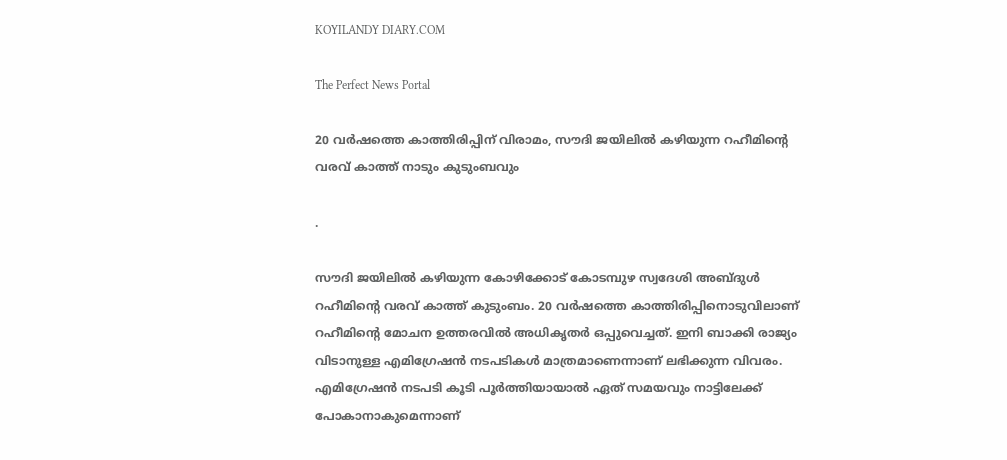KOYILANDY DIARY.COM

The Perfect News Portal

20 വ‍ർഷത്തെ കാത്തിരിപ്പിന് വിരാമം, സൗദി ജയിലിൽ കഴിയുന്ന റഹീമിന്റെ വരവ് കാത്ത് നാടും കുടുംബവും

.

സൗദി ജയിലിൽ കഴിയുന്ന കോഴിക്കോട് കോടമ്പുഴ സ്വദേശി അബ്ദുൾ റഹീമിന്റെ വരവ് കാത്ത് കുടുംബം. 20 വർഷത്തെ കാത്തിരിപ്പിനൊടുവിലാണ് റഹീമിന്റെ മോചന ഉത്തരവിൽ അധികൃത‍‌ർ ഒപ്പുവെച്ചത്. ഇനി ബാക്കി രാജ്യം വിടാനുള്ള എമിഗ്രേഷൻ നടപടികൾ മാത്രമാണെന്നാണ് ലഭിക്കുന്ന വിവരം. എമിഗ്രേഷൻ നടപടി കൂടി പൂർത്തിയായാൽ ഏത് സമയവും നാട്ടിലേക്ക് പോകാനാകുമെന്നാണ്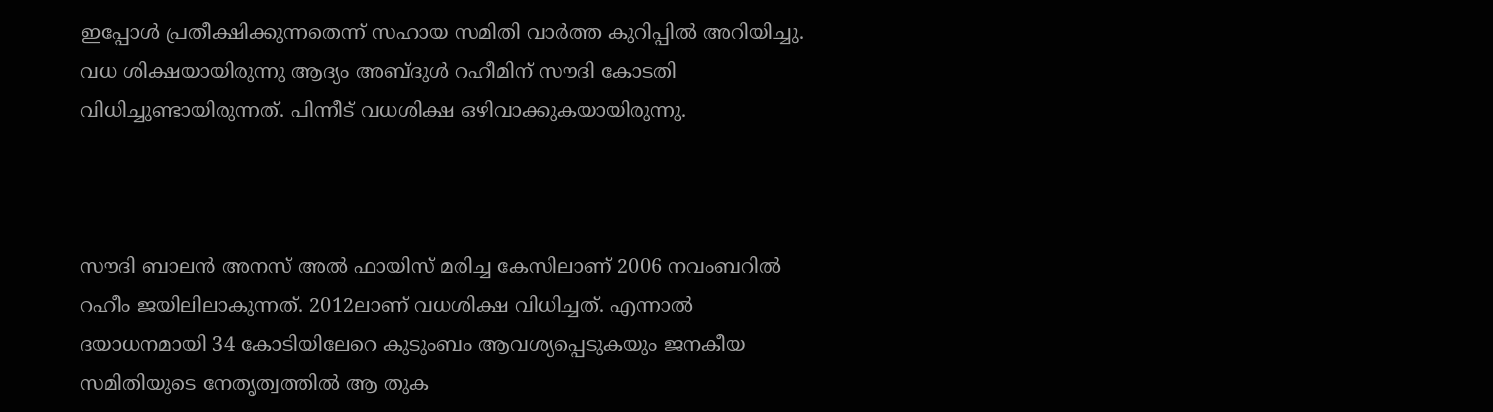ഇപ്പോൾ പ്രതീക്ഷിക്കുന്നതെന്ന് സഹായ സമിതി വാർത്ത കുറിപ്പിൽ അറിയിച്ചു. വധ ശിക്ഷയായിരുന്നു ആദ്യം അബ്ദുൾ റഹീമിന് സൗദി കോടതി വിധിച്ചുണ്ടായിരുന്നത്. പിന്നീട് വധശിക്ഷ ഒഴിവാക്കുകയായിരുന്നു.



സൗദി ബാലൻ അനസ് അൽ ഫായിസ് മരിച്ച കേസിലാണ് 2006 നവംബറിൽ റഹീം ജയിലിലാകുന്നത്. 2012ലാണ് വധശിക്ഷ വിധിച്ചത്. എന്നാൽ ദയാധനമായി 34 കോടിയിലേറെ കുടുംബം ആവശ്യപ്പെടുകയും ജനകീയ സമിതിയുടെ നേതൃത്വത്തിൽ ആ തുക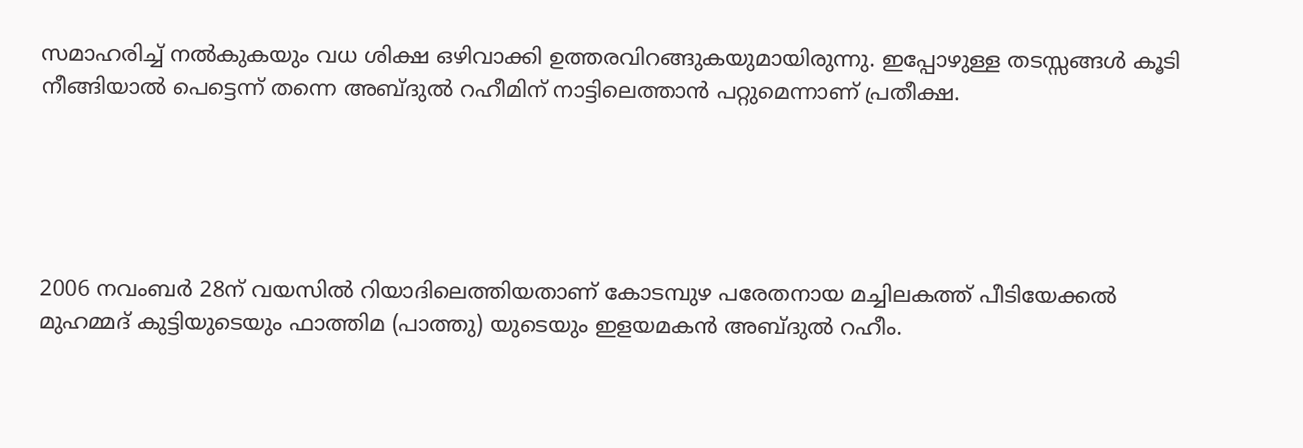സമാഹരിച്ച് നൽകുകയും വധ ശിക്ഷ ഒഴിവാക്കി ഉത്തരവിറങ്ങുകയുമായിരുന്നു. ഇപ്പോഴുള്ള തടസ്സങ്ങൾ കൂടി നീങ്ങിയാൽ പെട്ടെന്ന് തന്നെ അബ്ദുൽ റഹീമിന് നാട്ടിലെത്താൻ പറ്റുമെന്നാണ് പ്രതീക്ഷ.





2006 നവംബർ 28ന് വയസിൽ റിയാദിലെത്തിയതാണ് കോടമ്പുഴ പരേതനായ മച്ചിലകത്ത് പീടിയേക്കൽ മുഹമ്മദ് കുട്ടിയുടെയും ഫാത്തിമ (പാത്തു) യുടെയും ഇളയമകൻ അബ്ദുൽ റഹീം.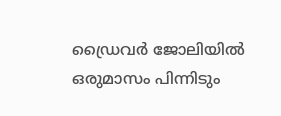ഡ്രൈവർ ജോലിയിൽ ഒരുമാസം പിന്നിടും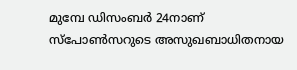മുമ്പേ ഡിസംബർ 24നാണ് സ്പോൺസറുടെ അസുഖബാധിതനായ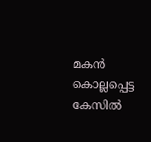മകൻ കൊല്ലപ്പെട്ട കേസിൽ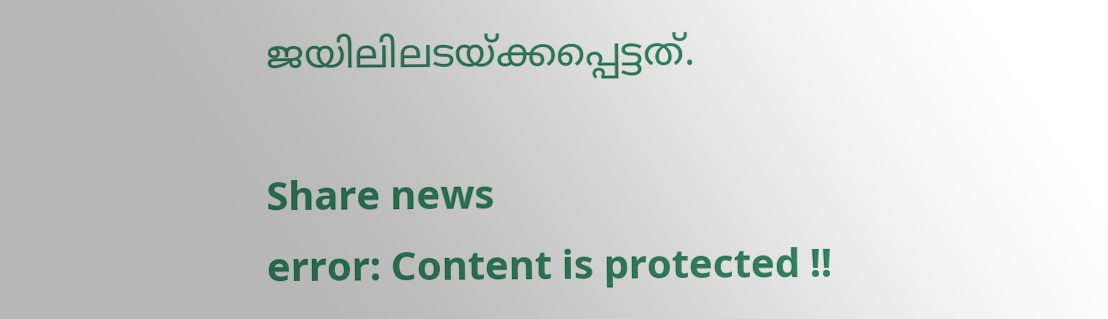ജയിലിലടയ്ക്കപ്പെട്ടത്.

Share news
error: Content is protected !!